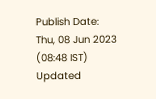Publish Date: Thu, 08 Jun 2023 (08:48 IST)
Updated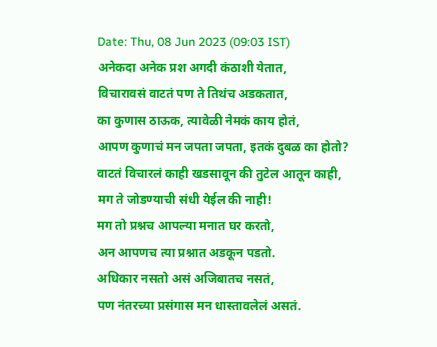Date: Thu, 08 Jun 2023 (09:03 IST)
अनेकदा अनेक प्रश अगदी कंठाशी येतात,
विचारावसं वाटतं पण ते तिथंच अडकतात,
का कुणास ठाऊक, त्यावेळी नेमकं काय होतं,
आपण कुणाचं मन जपता जपता, इतकं दुबळ का होतो?
वाटतं विचारलं काही खडसावून की तुटेल आतून काही,
मग ते जोडण्याची संधी येईल की नाही!
मग तो प्रश्नच आपल्या मनात घर करतो,
अन आपणच त्या प्रश्नात अडकून पडतो.
अधिकार नसतो असं अजिबातच नसतं,
पण नंतरच्या प्रसंगास मन धास्तावलेलं असतं.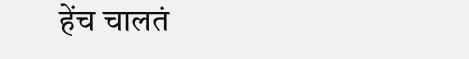हेंच चालतं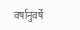वर्षानुवर्षे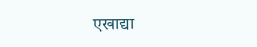एखाद्या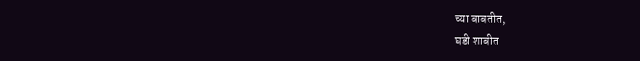च्या बाबतीत,
घडी शाबीत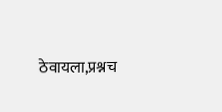ठेवायला,प्रश्नच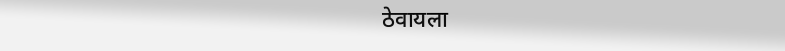ठेवायला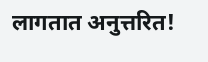लागतात अनुत्तरित!